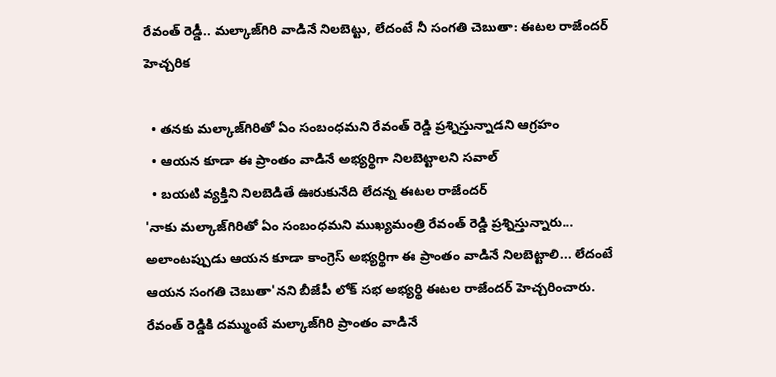రేవంత్ రెడ్డీ.. మల్కాజ్‌గిరి వాడినే నిలబెట్టు, లేదంటే నీ సంగతి చెబుతా: ఈటల రాజేందర్ హెచ్చరిక

  • తనకు మల్కాజ్‌గిరితో ఏం సంబంధమని రేవంత్ రెడ్డి ప్రశ్నిస్తున్నాడని ఆగ్రహం
  • ఆయన కూడా ఈ ప్రాంతం వాడినే అభ్యర్థిగా నిలబెట్టాలని సవాల్
  • బయటి వ్యక్తిని నిలబెడితే ఊరుకునేది లేదన్న ఈటల రాజేందర్
'నాకు మల్కా‌జ్‌గిరితో ఏం సంబంధమని ముఖ్యమంత్రి రేవంత్ రెడ్డి ప్రశ్నిస్తున్నారు... అలాంటప్పుడు ఆయన కూడా కాంగ్రెస్ అభ్యర్థిగా ఈ ప్రాంతం వాడినే నిలబెట్టాలి... లేదంటే ఆయన సంగతి చెబుతా'నని బీజేపీ లోక్ సభ అభ్యర్థి ఈటల రాజేందర్ హెచ్చరించారు. రేవంత్ రెడ్డికి దమ్ముంటే మల్కాజ్‌గిరి ప్రాంతం వాడినే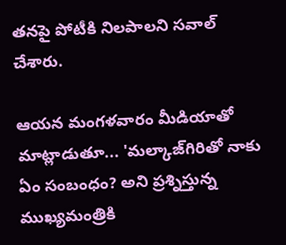తనపై పోటీకి నిలపాలని సవాల్ చేశారు.

ఆయన మంగళవారం మీడియాతో మాట్లాడుతూ... 'మ‌ల్కాజ్‌గిరితో నాకు ఏం సంబంధం? అని ప్రశ్నిస్తున్న ముఖ్యమంత్రికి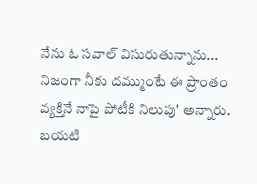నేను ఓ సవాల్ విసురుతున్నాను... నిజంగా నీకు దమ్ముంటే ఈ ప్రాంతం వ్యక్తినే నాపై పోటీకి నిలుపు' అన్నారు. బయటి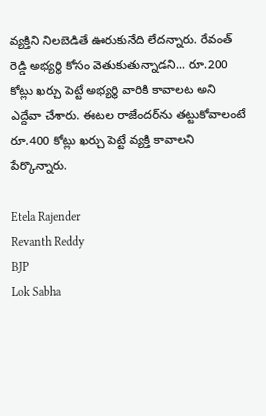వ్యక్తిని నిలబెడితే ఊరుకునేది లేదన్నారు. రేవంత్ రెడ్డి అభ్య‌ర్థి కోసం వెతుకుతున్నాడని... రూ.200 కోట్లు ఖ‌ర్చు పెట్టే అభ్యర్థి వారికి కావాలట అని ఎద్దేవా చేశారు. ఈట‌ల రాజేంద‌ర్‌ను త‌ట్టుకోవాలంటే రూ.400 కోట్లు ఖ‌ర్చు పెట్టే వ్యక్తి కావాలని పేర్కొన్నారు.

Etela Rajender
Revanth Reddy
BJP
Lok Sabha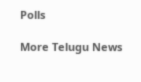Polls

More Telugu News